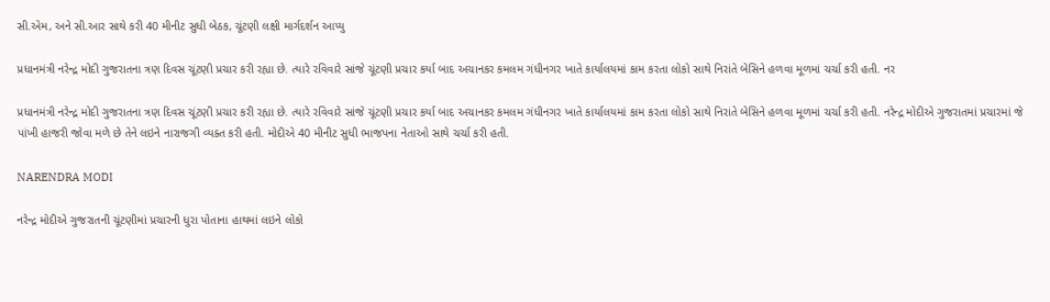સી.એમ, અને સી.આર સાથે કરી 40 મીનીટ સુધી બેઠક, ચૂંટણી લક્ષી માર્ગદર્શન આપ્યુ

પ્રધાનમંત્રી નરેન્દ્ર મોદી ગુજરાતના ત્રણ દિવસ ચૂંટણી પ્રચાર કરી રહ્યા છે. ત્યારે રવિવારે સાંજે ચૂંટણી પ્રચાર કર્યા બાદ અચાનકર કમલમ ગંધીનગર ખાતે કાર્યાલયમાં કામ કરતા લોકો સાથે નિરાંતે બેસિને હળવા મૂળમાં ચર્ચા કરી હતી. નર

પ્રધાનમંત્રી નરેન્દ્ર મોદી ગુજરાતના ત્રણ દિવસ ચૂંટણી પ્રચાર કરી રહ્યા છે. ત્યારે રવિવારે સાંજે ચૂંટણી પ્રચાર કર્યા બાદ અચાનકર કમલમ ગંધીનગર ખાતે કાર્યાલયમાં કામ કરતા લોકો સાથે નિરાંતે બેસિને હળવા મૂળમાં ચર્ચા કરી હતી. નરેન્દ્ર મોદીએ ગુજરાતમાં પ્રચારમાં જે પાંખી હાજરી જોવા મળે છે તેને લઇને નારાજગી વ્યક્ત કરી હતી. મોદીએ 40 મીનીટ સુધી ભાજપના નેતાઓ સાથે ચર્ચા કરી હતી.

NARENDRA MODI

નરેન્દ્ર મોદીએ ગુજરાતની ચૂંટણીમાં પ્રચારની ધુરા પોતાના હાથમાં લઇને લોકો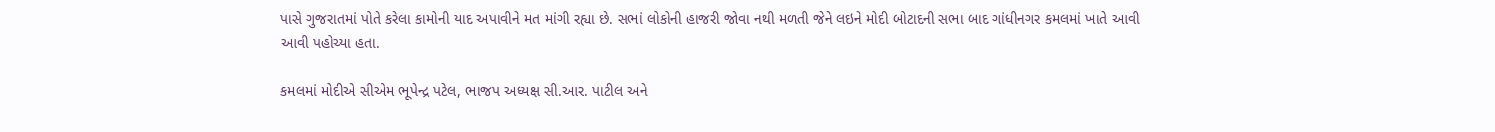પાસે ગુજરાતમાં પોતે કરેલા કામોની યાદ અપાવીને મત માંગી રહ્યા છે. સભાં લોકોની હાજરી જોવા નથી મળતી જેને લઇને મોદી બોટાદની સભા બાદ ગાંધીનગર કમલમાં ખાતે આવી આવી પહોચ્યા હતા.

કમલમાં મોદીએ સીએમ ભૂપેન્દ્ર પટેલ, ભાજપ અધ્યક્ષ સી.આર. પાટીલ અને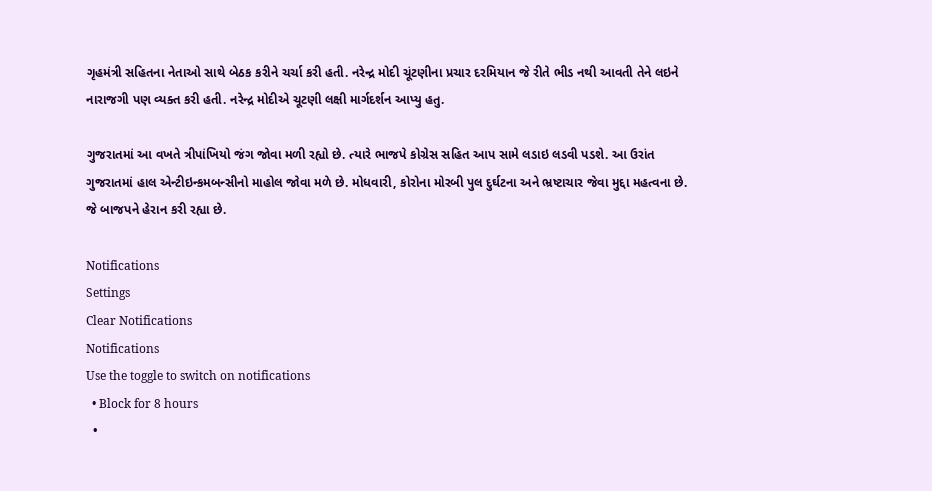ગૃહમંત્રી સહિતના નેતાઓ સાથે બેઠક કરીને ચર્ચા કરી હતી. નરેન્દ્ર મોદી ચૂંટણીના પ્રચાર દરમિયાન જે રીતે ભીડ નથી આવતી તેને લઇને નારાજગી પણ વ્યક્ત કરી હતી. નરેન્દ્ર મોદીએ ચૂટણી લક્ષી માર્ગદર્શન આપ્યુ હતુ.

ગુજરાતમાં આ વખતે ત્રીપાંખિયો જંગ જોવા મળી રહ્યો છે. ત્યારે ભાજપે કોગ્રેસ સહિત આપ સામે લડાઇ લડવી પડશે. આ ઉરાંત ગુજરાતમાં હાલ એન્ટીઇન્કમબન્સીનો માહોલ જોવા મળે છે. મોધવારી, કોરોના મોરબી પુલ દુર્ઘટના અને ભ્રષ્ટાચાર જેવા મુદ્દા મહત્વના છે. જે બાજપને હેરાન કરી રહ્યા છે.

Notifications
Settings
Clear Notifications
Notifications
Use the toggle to switch on notifications
  • Block for 8 hours
  •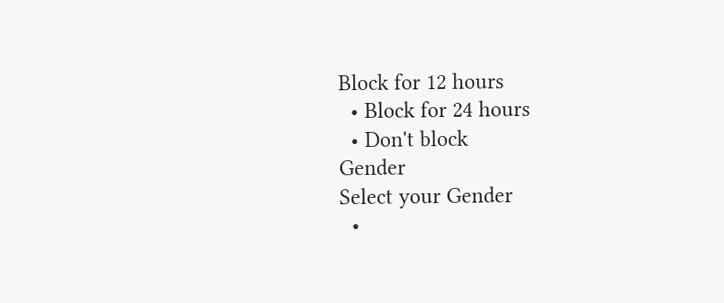Block for 12 hours
  • Block for 24 hours
  • Don't block
Gender
Select your Gender
  •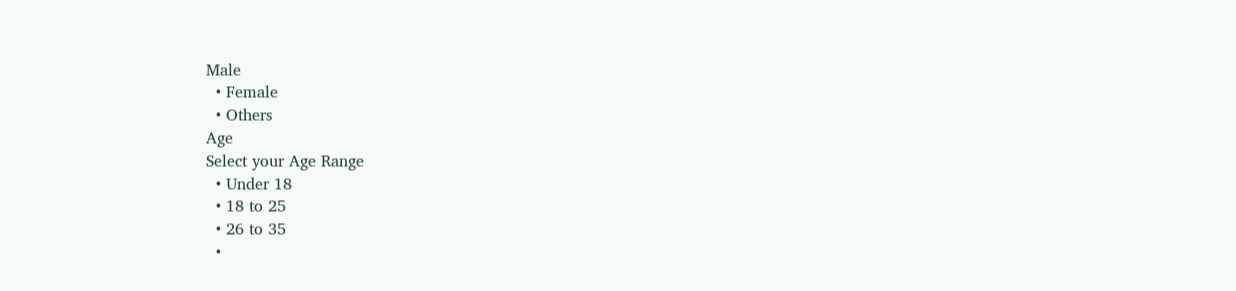Male
  • Female
  • Others
Age
Select your Age Range
  • Under 18
  • 18 to 25
  • 26 to 35
  •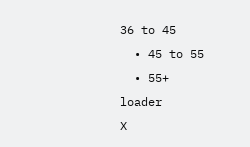36 to 45
  • 45 to 55
  • 55+
loader
X